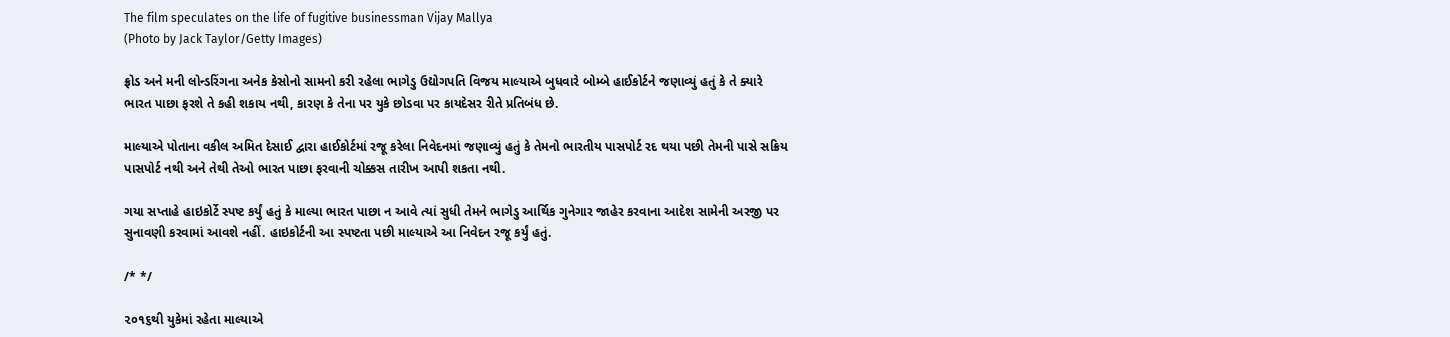The film speculates on the life of fugitive businessman Vijay Mallya
(Photo by Jack Taylor/Getty Images)

ફ્રોડ અને મની લોન્ડરિંગના અનેક કેસોનો સામનો કરી રહેલા ભાગેડુ ઉદ્યોગપતિ વિજય માલ્યાએ બુધવારે બોમ્બે હાઈકોર્ટને જણાવ્યું હતું કે તે ક્યારે ભારત પાછા ફરશે તે કહી શકાય નથી, કારણ કે તેના પર યુકે છોડવા પર કાયદેસર રીતે પ્રતિબંધ છે.

માલ્યાએ પોતાના વકીલ અમિત દેસાઈ દ્વારા હાઈકોર્ટમાં રજૂ કરેલા નિવેદનમાં જણાવ્યું હતું કે તેમનો ભારતીય પાસપોર્ટ રદ થયા પછી તેમની પાસે સક્રિય પાસપોર્ટ નથી અને તેથી તેઓ ભારત પાછા ફરવાની ચોક્કસ તારીખ આપી શકતા નથી.

ગયા સપ્તાહે હાઇકોર્ટે સ્પષ્ટ કર્યું હતું કે માલ્યા ભારત પાછા ન આવે ત્યાં સુધી તેમને ભાગેડુ આર્થિક ગુનેગાર જાહેર કરવાના આદેશ સામેની અરજી પર સુનાવણી કરવામાં આવશે નહીં. હાઇકોર્ટની આ સ્પષ્ટતા પછી માલ્યાએ આ નિવેદન રજૂ કર્યું હતું.

/* */

૨૦૧૬થી યુકેમાં રહેતા માલ્યાએ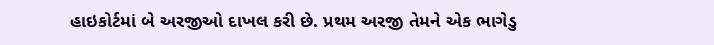હાઇકોર્ટમાં બે અરજીઓ દાખલ કરી છે. પ્રથમ અરજી તેમને એક ભાગેડુ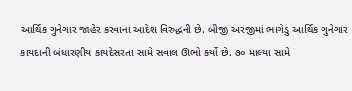આર્થિક ગુનેગાર જાહેર કરવાના આદેશ વિરુદ્ધની છે. બીજી અરજીમાં ભાગેડુ આર્થિક ગુનેગાર કાયદાની બંધારણીય કાયદેસરતા સામે સવાલ ઊભો કર્યો છે. ૭૦ માલ્યા સામે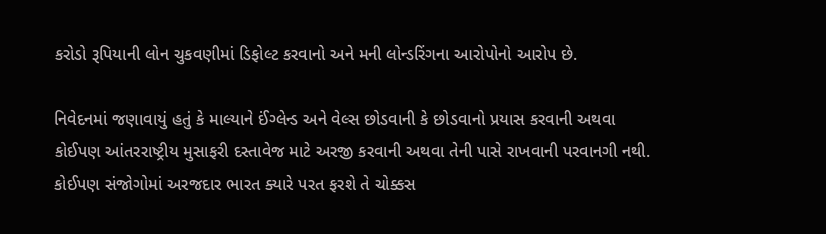કરોડો રૂપિયાની લોન ચુકવણીમાં ડિફોલ્ટ કરવાનો અને મની લોન્ડરિંગના આરોપોનો આરોપ છે.

નિવેદનમાં જણાવાયું હતું કે માલ્યાને ઈંગ્લેન્ડ અને વેલ્સ છોડવાની કે છોડવાનો પ્રયાસ કરવાની અથવા કોઈપણ આંતરરાષ્ટ્રીય મુસાફરી દસ્તાવેજ માટે અરજી કરવાની અથવા તેની પાસે રાખવાની પરવાનગી નથી. કોઈપણ સંજોગોમાં અરજદાર ભારત ક્યારે પરત ફરશે તે ચોક્કસ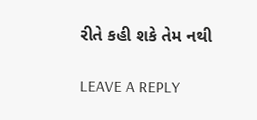રીતે કહી શકે તેમ નથી

LEAVE A REPLY